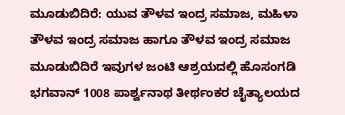ಮೂಡುಬಿದಿರೆ: ಯುವ ತೌಳವ ಇಂದ್ರ ಸಮಾಜ, ಮಹಿಳಾ ತೌಳವ ಇಂದ್ರ ಸಮಾಜ ಹಾಗೂ ತೌಳವ ಇಂದ್ರ ಸಮಾಜ ಮೂಡುಬಿದಿರೆ ಇವುಗಳ ಜಂಟಿ ಆಶ್ರಯದಲ್ಲಿ ಹೊಸಂಗಡಿ ಭಗವಾನ್ 1008 ಪಾರ್ಶ್ವನಾಥ ತೀರ್ಥಂಕರ ಚೈತ್ಯಾಲಯದ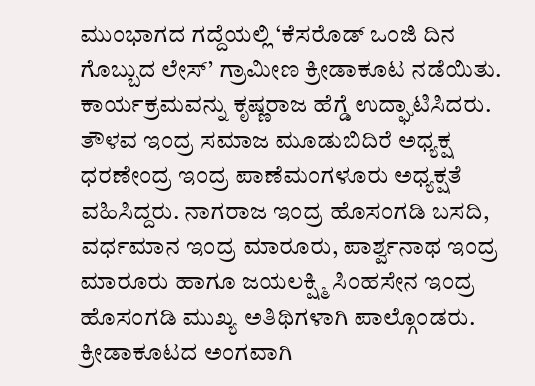ಮುಂಭಾಗದ ಗದ್ದೆಯಲ್ಲಿ ‘ಕೆಸರೊಡ್ ಒಂಜಿ ದಿನ ಗೊಬ್ಬುದ ಲೇಸ್’ ಗ್ರಾಮೀಣ ಕ್ರೀಡಾಕೂಟ ನಡೆಯಿತು.
ಕಾರ್ಯಕ್ರಮವನ್ನು ಕೃಷ್ಣರಾಜ ಹೆಗ್ಡೆ ಉದ್ಘಾಟಿಸಿದರು. ತೌಳವ ಇಂದ್ರ ಸಮಾಜ ಮೂಡುಬಿದಿರೆ ಅಧ್ಯಕ್ಷ ಧರಣೇಂದ್ರ ಇಂದ್ರ ಪಾಣೆಮಂಗಳೂರು ಅಧ್ಯಕ್ಷತೆ ವಹಿಸಿದ್ದರು. ನಾಗರಾಜ ಇಂದ್ರ ಹೊಸಂಗಡಿ ಬಸದಿ, ವರ್ಧಮಾನ ಇಂದ್ರ ಮಾರೂರು, ಪಾರ್ಶ್ವನಾಥ ಇಂದ್ರ ಮಾರೂರು ಹಾಗೂ ಜಯಲಕ್ಷ್ಮಿ ಸಿಂಹಸೇನ ಇಂದ್ರ ಹೊಸಂಗಡಿ ಮುಖ್ಯ ಅತಿಥಿಗಳಾಗಿ ಪಾಲ್ಗೊಂಡರು.
ಕ್ರೀಡಾಕೂಟದ ಅಂಗವಾಗಿ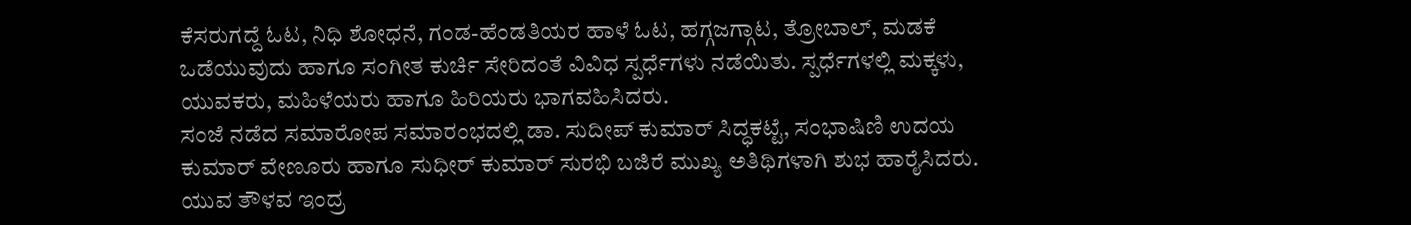ಕೆಸರುಗದ್ದೆ ಓಟ, ನಿಧಿ ಶೋಧನೆ, ಗಂಡ-ಹೆಂಡತಿಯರ ಹಾಳೆ ಓಟ, ಹಗ್ಗಜಗ್ಗಾಟ, ತ್ರೋಬಾಲ್, ಮಡಕೆ ಒಡೆಯುವುದು ಹಾಗೂ ಸಂಗೀತ ಕುರ್ಚಿ ಸೇರಿದಂತೆ ವಿವಿಧ ಸ್ಪರ್ಧೆಗಳು ನಡೆಯಿತು. ಸ್ಪರ್ಧೆಗಳಲ್ಲಿ ಮಕ್ಕಳು, ಯುವಕರು, ಮಹಿಳೆಯರು ಹಾಗೂ ಹಿರಿಯರು ಭಾಗವಹಿಸಿದರು.
ಸಂಜೆ ನಡೆದ ಸಮಾರೋಪ ಸಮಾರಂಭದಲ್ಲಿ ಡಾ. ಸುದೀಪ್ ಕುಮಾರ್ ಸಿದ್ಧಕಟ್ಟೆ, ಸಂಭಾಷಿಣಿ ಉದಯ ಕುಮಾರ್ ವೇಣೂರು ಹಾಗೂ ಸುಧೀರ್ ಕುಮಾರ್ ಸುರಭಿ ಬಜಿರೆ ಮುಖ್ಯ ಅತಿಥಿಗಳಾಗಿ ಶುಭ ಹಾರೈಸಿದರು. ಯುವ ತೌಳವ ಇಂದ್ರ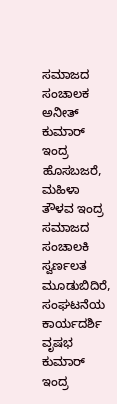ಸಮಾಜದ ಸಂಚಾಲಕ ಅನೀತ್ ಕುಮಾರ್ ಇಂದ್ರ ಹೊಸಬಜರೆ, ಮಹಿಳಾ ತೌಳವ ಇಂದ್ರ ಸಮಾಜದ ಸಂಚಾಲಕಿ ಸ್ವರ್ಣಲತ ಮೂಡುಬಿದಿರೆ, ಸಂಘಟನೆಯ ಕಾರ್ಯದರ್ಶಿ ವೃಷಭ ಕುಮಾರ್ ಇಂದ್ರ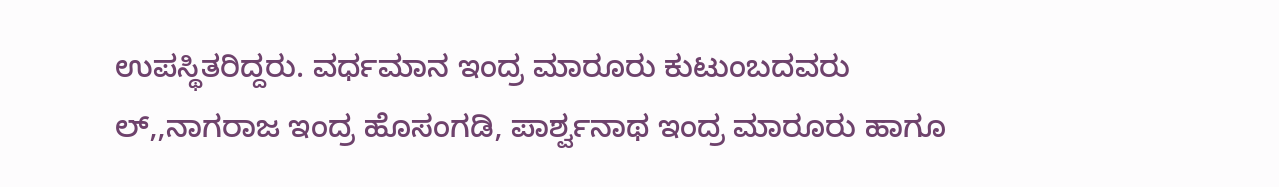ಉಪಸ್ಥಿತರಿದ್ದರು. ವರ್ಧಮಾನ ಇಂದ್ರ ಮಾರೂರು ಕುಟುಂಬದವರು ಲ್,,ನಾಗರಾಜ ಇಂದ್ರ ಹೊಸಂಗಡಿ, ಪಾರ್ಶ್ವನಾಥ ಇಂದ್ರ ಮಾರೂರು ಹಾಗೂ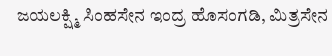ಜಯಲಕ್ಷ್ಮಿ ಸಿಂಹಸೇನ ಇಂದ್ರ ಹೊಸಂಗಡಿ, ಮಿತ್ರಸೇನ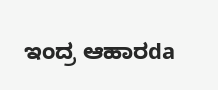ಇಂದ್ರ ಆಹಾರda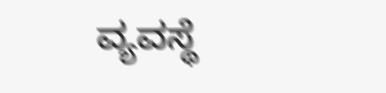ವ್ಯವಸ್ಥೆ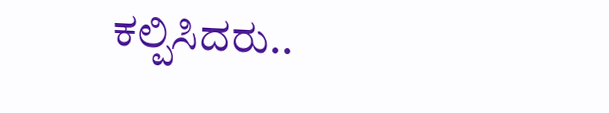ಕಲ್ಪಿಸಿದರು..